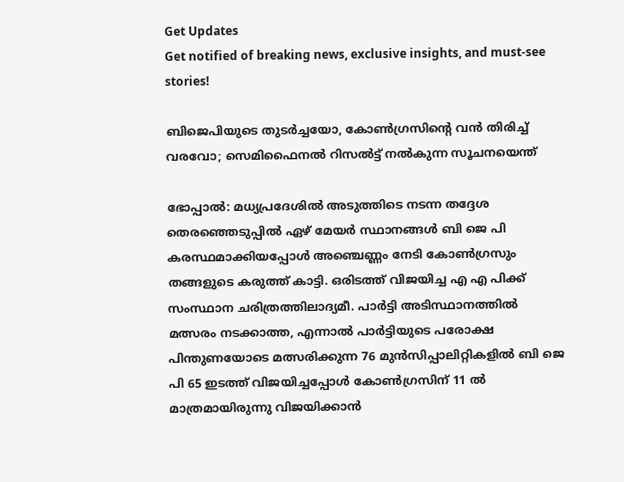Get Updates
Get notified of breaking news, exclusive insights, and must-see stories!

ബിജെപിയുടെ തുടർച്ചയോ, കോണ്‍ഗ്രസിന്റെ വന്‍ തിരിച്ച് വരവോ; സെമിഫൈനല്‍ റിസല്‍ട്ട് നല്‍കുന്ന സൂചനയെന്ത്

ഭോപ്പാല്‍: മധ്യപ്രദേശിൽ അടുത്തിടെ നടന്ന തദ്ദേശ തെരഞ്ഞെടുപ്പിൽ ഏഴ് മേയർ സ്ഥാനങ്ങള്‍ ബി ജെ പി കരസ്ഥമാക്കിയപ്പോള്‍ അഞ്ചെണ്ണം നേടി കോണ്‍ഗ്രസും തങ്ങളുടെ കരുത്ത് കാട്ടി. ഒരിടത്ത് വിജയിച്ച എ എ പിക്ക് സംസ്ഥാന ചരിത്രത്തിലാദ്യമീ. പാർട്ടി അടിസ്ഥാനത്തില്‍ മത്സരം നടക്കാത്ത, എന്നാല്‍ പാർട്ടിയുടെ പരോക്ഷ പിന്തുണയോടെ മത്സരിക്കുന്ന 76 മുന്‍സിപ്പാലിറ്റികളില്‍ ബി ജെ പി 65 ഇടത്ത് വിജയിച്ചപ്പോള്‍ കോണ്‍ഗ്രസിന് 11 ല്‍ മാത്രമായിരുന്നു വിജയിക്കാന്‍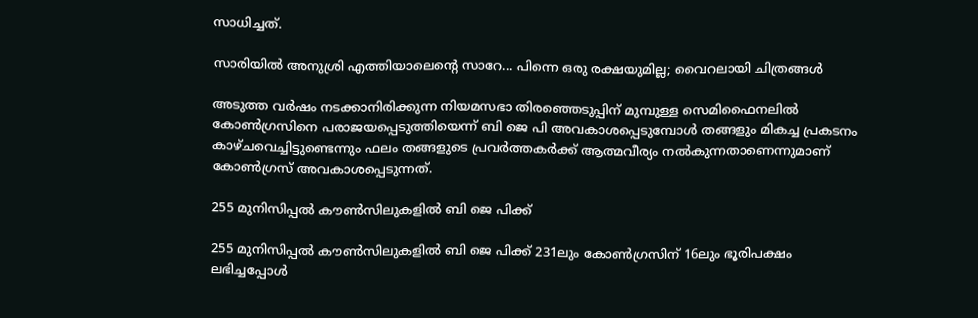സാധിച്ചത്.

സാരിയില്‍ അനുശ്രി എത്തിയാലെന്റെ സാറേ... പിന്നെ ഒരു രക്ഷയുമില്ല; വൈറലായി ചിത്രങ്ങള്‍

അടുത്ത വർഷം നടക്കാനിരിക്കുന്ന നിയമസഭാ തിരഞ്ഞെടുപ്പിന് മുമ്പുള്ള സെമിഫൈനലിൽ കോൺഗ്രസിനെ പരാജയപ്പെടുത്തിയെന്ന് ബി ജെ പി അവകാശപ്പെടുമ്പോള്‍ തങ്ങളും മികച്ച പ്രകടനം കാഴ്ചവെച്ചിട്ടുണ്ടെന്നും ഫലം തങ്ങളുടെ പ്രവർത്തകർക്ക് ആത്മവീര്യം നൽകുന്നതാണെന്നുമാണ് കോൺഗ്രസ് അവകാശപ്പെടുന്നത്.

255 മുനിസിപ്പൽ കൗൺസിലുകളിൽ ബി ജെ പിക്ക്

255 മുനിസിപ്പൽ കൗൺസിലുകളിൽ ബി ജെ പിക്ക് 231ലും കോൺഗ്രസിന് 16ലും ഭൂരിപക്ഷം ലഭിച്ചപ്പോൾ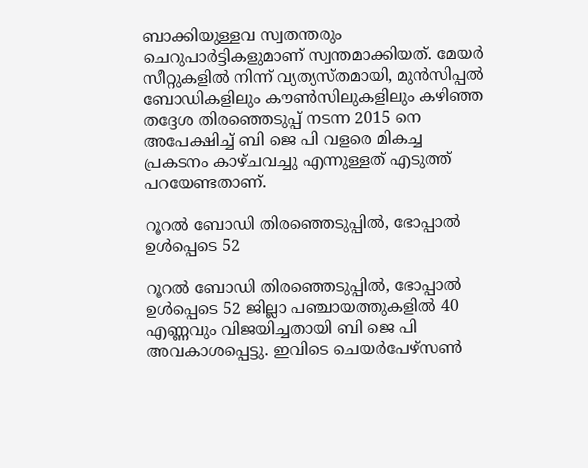ബാക്കിയുള്ളവ സ്വതന്തരും ചെറുപാർട്ടികളുമാണ് സ്വന്തമാക്കിയത്. മേയർ സീറ്റുകളിൽ നിന്ന് വ്യത്യസ്തമായി, മുൻസിപ്പൽ ബോഡികളിലും കൗൺസിലുകളിലും കഴിഞ്ഞ തദ്ദേശ തിരഞ്ഞെടുപ്പ് നടന്ന 2015 നെ അപേക്ഷിച്ച് ബി ജെ പി വളരെ മികച്ച പ്രകടനം കാഴ്ചവച്ചു എന്നുള്ളത് എടുത്ത് പറയേണ്ടതാണ്.

റൂറൽ ബോഡി തിരഞ്ഞെടുപ്പിൽ, ഭോപ്പാൽ ഉൾപ്പെടെ 52

റൂറൽ ബോഡി തിരഞ്ഞെടുപ്പിൽ, ഭോപ്പാൽ ഉൾപ്പെടെ 52 ജില്ലാ പഞ്ചായത്തുകളിൽ 40 എണ്ണവും വിജയിച്ചതായി ബി ജെ പി അവകാശപ്പെട്ടു. ഇവിടെ ചെയർപേഴ്‌സൺ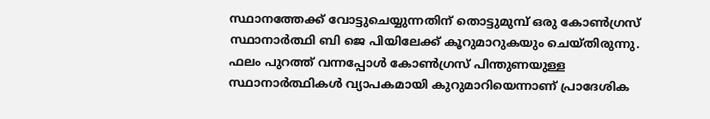സ്ഥാനത്തേക്ക് വോട്ടുചെയ്യുന്നതിന് തൊട്ടുമുമ്പ് ഒരു കോൺഗ്രസ് സ്ഥാനാർത്ഥി ബി ജെ പിയിലേക്ക് കൂറുമാറുകയും ചെയ്തിരുന്നു. ഫലം പുറത്ത് വന്നപ്പോള്‍ കോണ്‍ഗ്രസ് പിന്തുണയുള്ള സ്ഥാനാർത്ഥികള്‍ വ്യാപകമായി കുറുമാറിയെന്നാണ് പ്രാദേശിക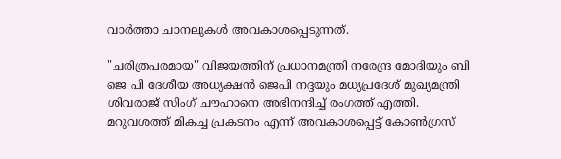വാർത്താ ചാനലുകള്‍ അവകാശപ്പെടുന്നത്.

"ചരിത്രപരമായ" വിജയത്തിന് പ്രധാനമന്ത്രി നരേന്ദ്ര മോദിയും ബി ജെ പി ദേശീയ അധ്യക്ഷൻ ജെപി നദ്ദയും മധ്യപ്രദേശ് മുഖ്യമന്ത്രി ശിവരാജ് സിംഗ് ചൗഹാനെ അഭിനന്ദിച്ച് രംഗത്ത് എത്തി. മറുവശത്ത് മികച്ച പ്രകടനം എന്ന് അവകാശപ്പെട്ട് കോൺഗ്രസ്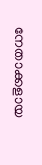നേതാക്കളായ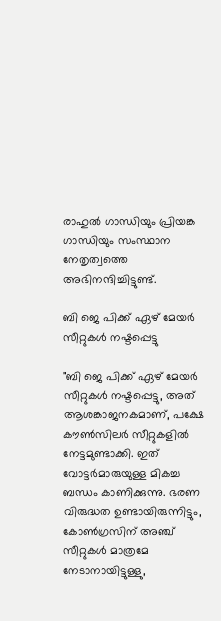രാഹുൽ ഗാന്ധിയും പ്രിയങ്ക ഗാന്ധിയും സംസ്ഥാന നേതൃത്വത്തെ അഭിനന്ദിച്ചിട്ടുണ്ട്.

ബി ജെ പിക്ക് ഏഴ് മേയർ സീറ്റുകൾ നഷ്ടപ്പെട്ടു

"ബി ജെ പിക്ക് ഏഴ് മേയർ സീറ്റുകൾ നഷ്ടപ്പെട്ടു, അത് ആശങ്കാജനകമാണ്, പക്ഷേ കൗൺസിലർ സീറ്റുകളിൽ നേട്ടമുണ്ടാക്കി. ഇത് വോട്ടർമാരുയുള്ള മികച്ച ബന്ധം കാണിക്കുന്നു. ഭരണ വിരുദ്ധത ഉണ്ടായിരുന്നിട്ടും, കോൺഗ്രസിന് അഞ്ച് സീറ്റുകൾ മാത്രമേ നേടാനായിട്ടുള്ളു,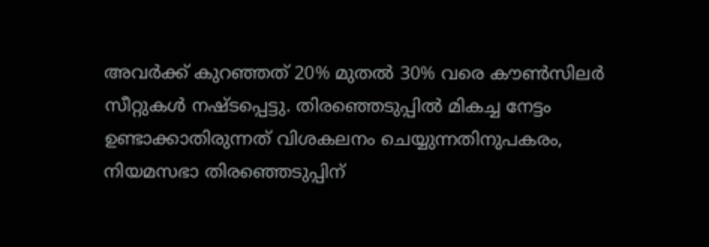അവർക്ക് കുറഞ്ഞത് 20% മുതൽ 30% വരെ കൗൺസിലർ സീറ്റുകൾ നഷ്ടപ്പെട്ടു. തിരഞ്ഞെടുപ്പില്‍ മികച്ച നേട്ടം ഉണ്ടാക്കാതിരുന്നത് വിശകലനം ചെയ്യുന്നതിനുപകരം, നിയമസഭാ തിരഞ്ഞെടുപ്പിന്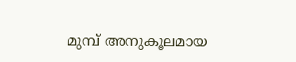മുമ്പ് അനുകൂലമായ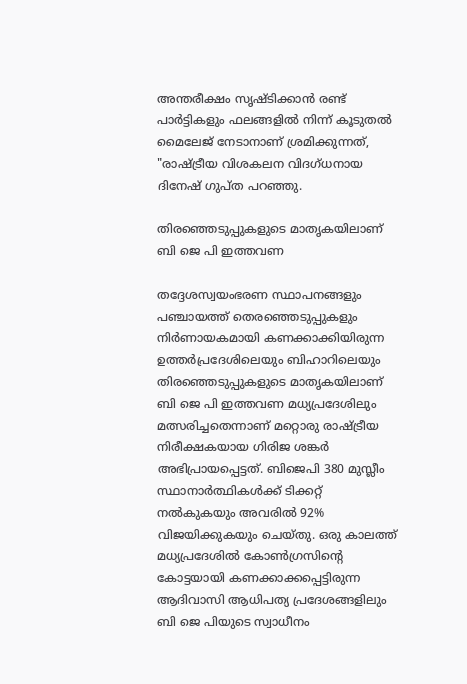അന്തരീക്ഷം സൃഷ്ടിക്കാൻ രണ്ട് പാർട്ടികളും ഫലങ്ങളിൽ നിന്ന് കൂടുതൽ മൈലേജ് നേടാനാണ് ശ്രമിക്കുന്നത്, "രാഷ്ട്രീയ വിശകലന വിദഗ്ധനായ ദിനേഷ് ഗുപ്ത പറഞ്ഞു.

തിരഞ്ഞെടുപ്പുകളുടെ മാതൃകയിലാണ് ബി ജെ പി ഇത്തവണ

തദ്ദേശസ്വയംഭരണ സ്ഥാപനങ്ങളും പഞ്ചായത്ത് തെരഞ്ഞെടുപ്പുകളും നിർണായകമായി കണക്കാക്കിയിരുന്ന ഉത്തർപ്രദേശിലെയും ബിഹാറിലെയും തിരഞ്ഞെടുപ്പുകളുടെ മാതൃകയിലാണ് ബി ജെ പി ഇത്തവണ മധ്യപ്രദേശിലും മത്സരിച്ചതെന്നാണ് മറ്റൊരു രാഷ്ട്രീയ നിരീക്ഷകയായ ഗിരിജ ശങ്കർ അഭിപ്രായപ്പെട്ടത്. ബിജെപി 380 മുസ്ലീം സ്ഥാനാർത്ഥികൾക്ക് ടിക്കറ്റ് നൽകുകയും അവരിൽ 92% വിജയിക്കുകയും ചെയ്തു. ഒരു കാലത്ത് മധ്യപ്രദേശില്‍ കോൺഗ്രസിന്റെ കോട്ടയായി കണക്കാക്കപ്പെട്ടിരുന്ന ആദിവാസി ആധിപത്യ പ്രദേശങ്ങളിലും ബി ജെ പിയുടെ സ്വാധീനം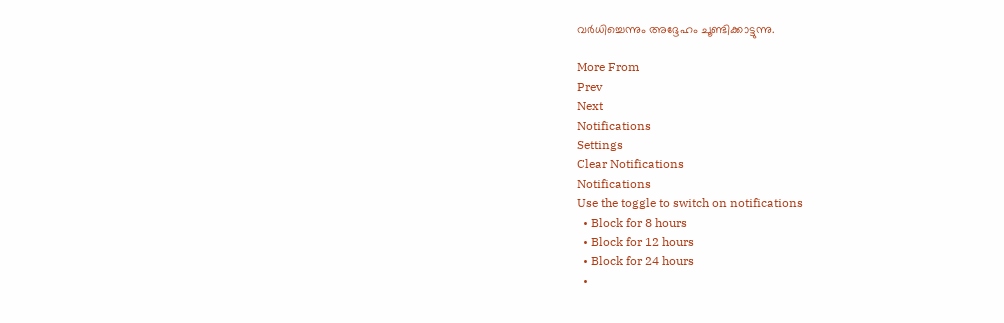വർധിച്ചെന്നും അദ്ദേഹം ചൂണ്ടിക്കാട്ടുന്നു.

More From
Prev
Next
Notifications
Settings
Clear Notifications
Notifications
Use the toggle to switch on notifications
  • Block for 8 hours
  • Block for 12 hours
  • Block for 24 hours
  •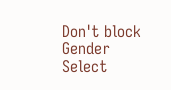Don't block
Gender
Select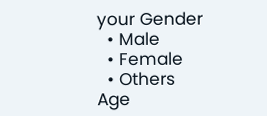your Gender
  • Male
  • Female
  • Others
Age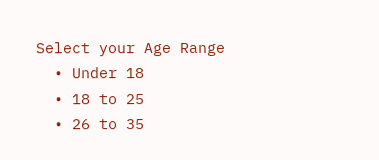Select your Age Range
  • Under 18
  • 18 to 25
  • 26 to 35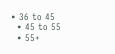• 36 to 45
  • 45 to 55
  • 55+